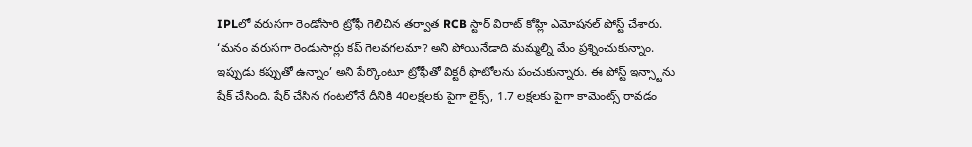IPLలో వరుసగా రెండోసారి ట్రోఫీ గెలిచిన తర్వాత RCB స్టార్ విరాట్ కోహ్లి ఎమోషనల్ పోస్ట్ చేశారు. ‘మనం వరుసగా రెండుసార్లు కప్ గెలవగలమా? అని పోయినేడాది మమ్మల్ని మేం ప్రశ్నించుకున్నాం. ఇప్పుడు కప్పుతో ఉన్నాం’ అని పేర్కొంటూ ట్రోఫీతో విక్టరీ ఫొటోలను పంచుకున్నారు. ఈ పోస్ట్ ఇన్స్టాను షేక్ చేసింది. షేర్ చేసిన గంటలోనే దీనికి 40లక్షలకు పైగా లైక్స్, 1.7 లక్షలకు పైగా కామెంట్స్ రావడం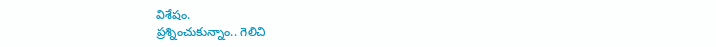విశేషం.
ప్రశ్నించుకున్నాం.. గెలిచి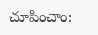చూపించాం: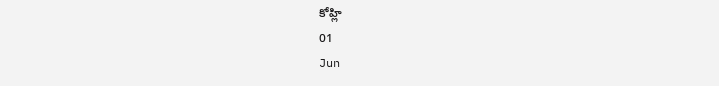కోహ్లి
01
Jun